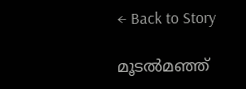← Back to Story

മൂടൽമഞ്ഞ്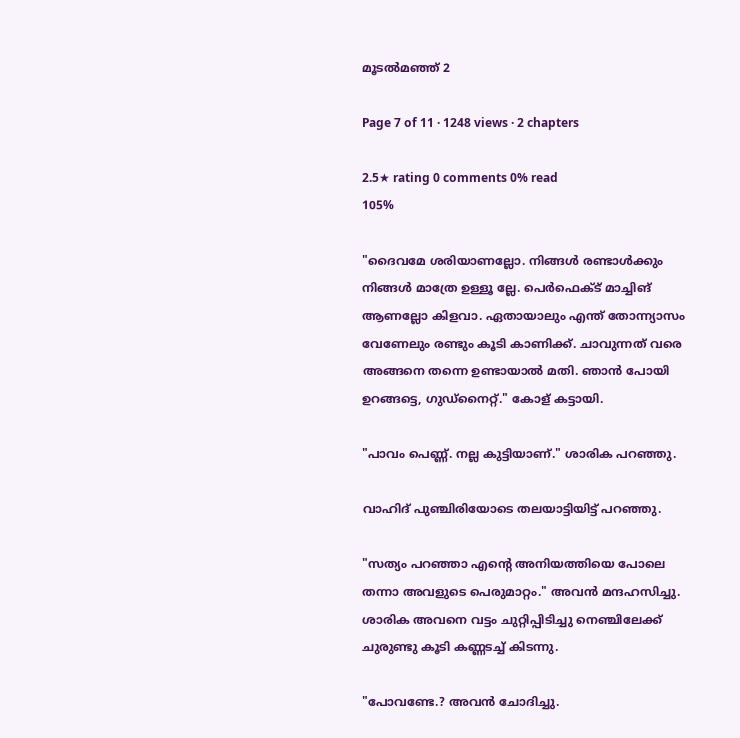മൂടൽമഞ്ഞ് 2

Page 7 of 11 · 1248 views · 2 chapters

2.5★ rating 0 comments 0% read
105%

"ദൈവമേ ശരിയാണല്ലോ. നിങ്ങൾ രണ്ടാൾക്കും നിങ്ങൾ മാത്രേ ഉള്ളൂ ല്ലേ. പെർഫെക്ട് മാച്ചിങ് ആണല്ലോ കിളവാ. ഏതായാലും എന്ത് തോന്ന്യാസം വേണേലും രണ്ടും കൂടി കാണിക്ക്. ചാവുന്നത് വരെ അങ്ങനെ തന്നെ ഉണ്ടായാൽ മതി. ഞാൻ പോയി ഉറങ്ങട്ടെ, ഗുഡ്നൈറ്റ്." കോള് കട്ടായി.

"പാവം പെണ്ണ്. നല്ല കുട്ടിയാണ്." ശാരിക പറഞ്ഞു.

വാഹിദ് പുഞ്ചിരിയോടെ തലയാട്ടിയിട്ട് പറഞ്ഞു.

"സത്യം പറഞ്ഞാ എന്റെ അനിയത്തിയെ പോലെ തന്നാ അവളുടെ പെരുമാറ്റം." അവൻ മന്ദഹസിച്ചു. ശാരിക അവനെ വട്ടം ചുറ്റിപ്പിടിച്ചു നെഞ്ചിലേക്ക് ചുരുണ്ടു കൂടി കണ്ണടച്ച് കിടന്നു.

"പോവണ്ടേ.? അവൻ ചോദിച്ചു.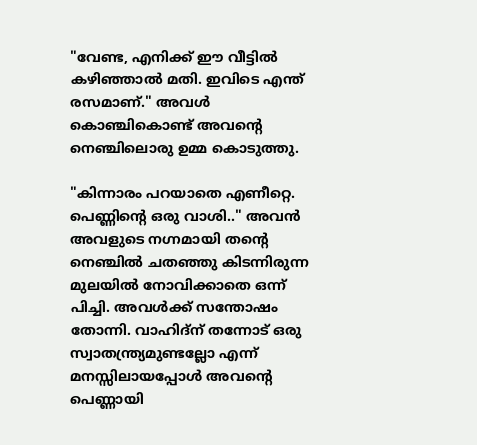"വേണ്ട, എനിക്ക് ഈ വീട്ടിൽ കഴിഞ്ഞാൽ മതി. ഇവിടെ എന്ത് രസമാണ്." അവൾ കൊഞ്ചികൊണ്ട് അവന്റെ നെഞ്ചിലൊരു ഉമ്മ കൊടുത്തു.

"കിന്നാരം പറയാതെ എണീറ്റെ. പെണ്ണിന്റെ ഒരു വാശി.." അവൻ അവളുടെ നഗ്നമായി തന്റെ നെഞ്ചിൽ ചതഞ്ഞു കിടന്നിരുന്ന മുലയിൽ നോവിക്കാതെ ഒന്ന് പിച്ചി. അവൾക്ക് സന്തോഷം തോന്നി. വാഹിദ്ന് തന്നോട് ഒരു സ്വാതന്ത്ര്യമുണ്ടല്ലോ എന്ന് മനസ്സിലായപ്പോൾ അവന്റെ പെണ്ണായി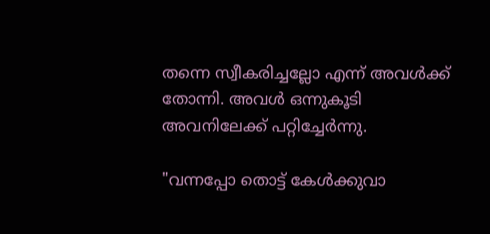തന്നെ സ്വീകരിച്ചല്ലോ എന്ന് അവൾക്ക് തോന്നി. അവൾ ഒന്നുകൂടി അവനിലേക്ക് പറ്റിച്ചേർന്നു.

"വന്നപ്പോ തൊട്ട് കേൾക്കുവാ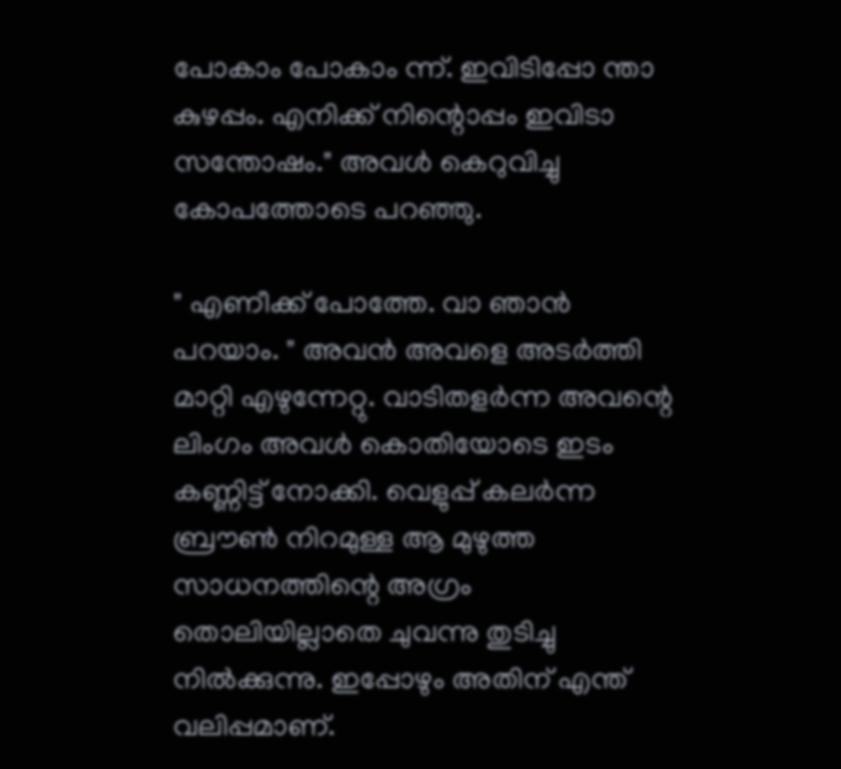പോകാം പോകാം ന്ന്. ഇവിടിപ്പോ ന്താ കുഴപ്പം. എനിക്ക് നിന്റൊപ്പം ഇവിടാ സന്തോഷം." അവൾ കെറുവിച്ചു കോപത്തോടെ പറഞ്ഞു.

" എണീക്ക് പോത്തേ. വാ ഞാൻ പറയാം. " അവൻ അവളെ അടർത്തി മാറ്റി എഴുന്നേറ്റു. വാടിതളർന്ന അവന്റെ ലിംഗം അവൾ കൊതിയോടെ ഇടം കണ്ണിട്ട് നോക്കി. വെളുപ്പ് കലർന്ന ബ്രൗൺ നിറമുള്ള ആ മുഴുത്ത സാധനത്തിന്റെ അഗ്രം തൊലിയില്ലാതെ ചുവന്നു തുടിച്ചു നിൽക്കുന്നു. ഇപ്പോഴും അതിന് എന്ത് വലിപ്പമാണ്.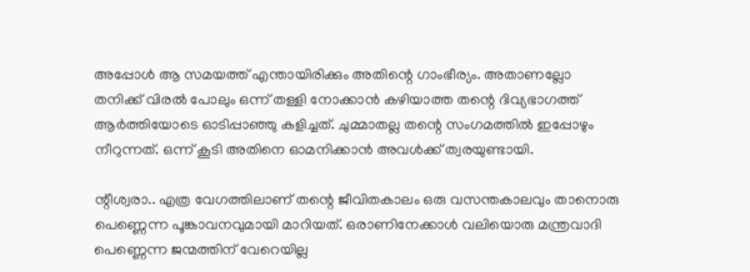അപ്പോൾ ആ സമയത്ത് എന്തായിരിക്കും അതിന്റെ ഗാംഭീര്യം. അതാണല്ലോ തനിക്ക് വിരൽ പോലും ഒന്ന് തള്ളി നോക്കാൻ കഴിയാത്ത തന്റെ ദിവ്യഭാഗത്ത് ആർത്തിയോടെ ഓടിപ്പാഞ്ഞു കളിച്ചത്. ചുമ്മാതല്ല തന്റെ സംഗമത്തിൽ ഇപ്പോഴും നീറുന്നത്. ഒന്ന് കൂടി അതിനെ ഓമനിക്കാൻ അവൾക്ക് ത്വരയുണ്ടായി.

ന്റീശ്വരാ.. എത്ര വേഗത്തിലാണ് തന്റെ ജീവിതകാലം ഒരു വസന്തകാലവും താനൊരു പെണ്ണെന്ന പൂങ്കാവനവുമായി മാറിയത്. ഒരാണിനേക്കാൾ വലിയൊരു മന്ത്രവാദി പെണ്ണെന്ന ജന്മത്തിന് വേറെയില്ല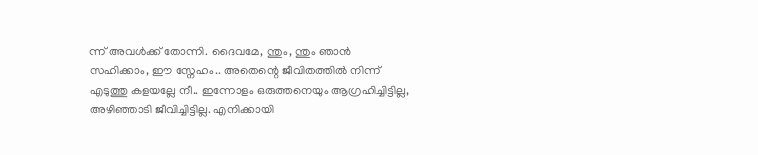ന്ന് അവൾക്ക് തോന്നി. ദൈവമേ, ന്തും, ന്തും ഞാൻ സഹിക്കാം, ഈ സ്നേഹം.. അതെന്റെ ജീവിതത്തിൽ നിന്ന് എടുത്തു കളയല്ലേ നീ.. ഇന്നോളം ഒരുത്തനെയും ആഗ്രഹിച്ചിട്ടില്ല, അഴിഞ്ഞാടി ജീവിച്ചിട്ടില്ല. എനിക്കായി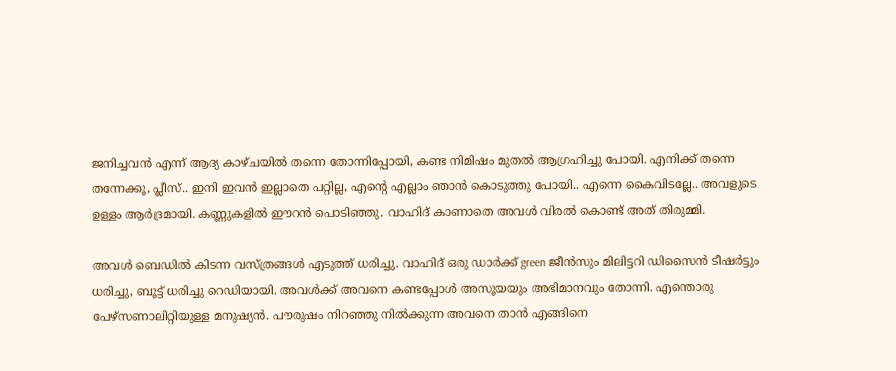ജനിച്ചവൻ എന്ന് ആദ്യ കാഴ്ചയിൽ തന്നെ തോന്നിപ്പോയി, കണ്ട നിമിഷം മുതൽ ആഗ്രഹിച്ചു പോയി. എനിക്ക് തന്നെ തന്നേക്കൂ, പ്ലീസ്.. ഇനി ഇവൻ ഇല്ലാതെ പറ്റില്ല, എന്റെ എല്ലാം ഞാൻ കൊടുത്തു പോയി.. എന്നെ കൈവിടല്ലേ.. അവളുടെ ഉള്ളം ആർദ്രമായി. കണ്ണുകളിൽ ഈറൻ പൊടിഞ്ഞു. വാഹിദ് കാണാതെ അവൾ വിരൽ കൊണ്ട് അത് തിരുമ്മി.

അവൾ ബെഡിൽ കിടന്ന വസ്ത്രങ്ങൾ എടുത്ത് ധരിച്ചു. വാഹിദ് ഒരു ഡാർക്ക്‌ green ജീൻസും മിലിട്ടറി ഡിസൈൻ ടീഷർട്ടും ധരിച്ചു, ബൂട്ട് ധരിച്ചു റെഡിയായി. അവൾക്ക് അവനെ കണ്ടപ്പോൾ അസൂയയും അഭിമാനവും തോന്നി. എന്തൊരു പേഴ്സണാലിറ്റിയുള്ള മനുഷ്യൻ. പൗരുഷം നിറഞ്ഞു നിൽക്കുന്ന അവനെ താൻ എങ്ങിനെ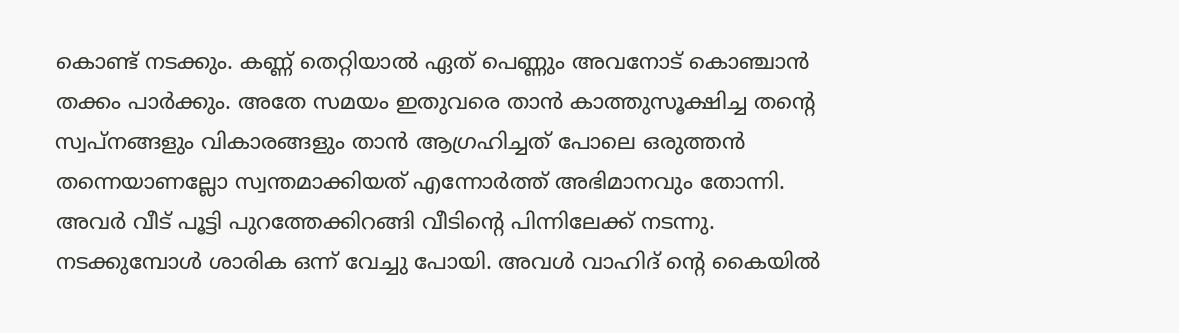കൊണ്ട് നടക്കും. കണ്ണ് തെറ്റിയാൽ ഏത് പെണ്ണും അവനോട് കൊഞ്ചാൻ തക്കം പാർക്കും. അതേ സമയം ഇതുവരെ താൻ കാത്തുസൂക്ഷിച്ച തന്റെ സ്വപ്നങ്ങളും വികാരങ്ങളും താൻ ആഗ്രഹിച്ചത് പോലെ ഒരുത്തൻ തന്നെയാണല്ലോ സ്വന്തമാക്കിയത് എന്നോർത്ത് അഭിമാനവും തോന്നി. അവർ വീട് പൂട്ടി പുറത്തേക്കിറങ്ങി വീടിന്റെ പിന്നിലേക്ക് നടന്നു. നടക്കുമ്പോൾ ശാരിക ഒന്ന് വേച്ചു പോയി. അവൾ വാഹിദ് ന്റെ കൈയിൽ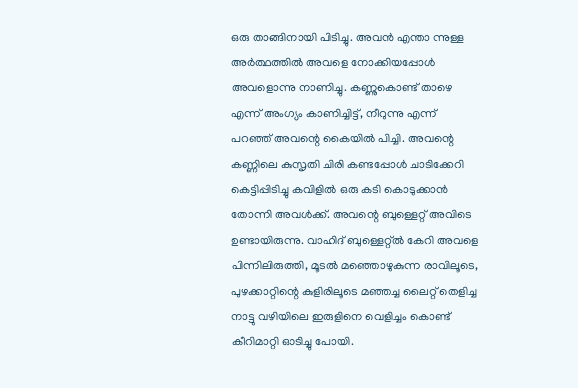ഒരു താങ്ങിനായി പിടിച്ചു. അവൻ എന്താ ന്നുള്ള അർത്ഥത്തിൽ അവളെ നോക്കിയപ്പോൾ അവളൊന്നു നാണിച്ചു. കണ്ണുകൊണ്ട് താഴെ എന്ന് അംഗ്യം കാണിച്ചിട്ട്, നീറുന്നു എന്ന് പറഞ്ഞ് അവന്റെ കൈയിൽ പിച്ചി. അവന്റെ കണ്ണിലെ കുസൃതി ചിരി കണ്ടപ്പോൾ ചാടിക്കേറി കെട്ടിപ്പിടിച്ചു കവിളിൽ ഒരു കടി കൊടുക്കാൻ തോന്നി അവൾക്ക്. അവന്റെ ബുള്ളെറ്റ് അവിടെ ഉണ്ടായിരുന്നു. വാഹിദ് ബുള്ളെറ്റ്ൽ കേറി അവളെ പിന്നിലിരുത്തി, മൂടൽ മഞ്ഞൊഴുകുന്ന രാവിലൂടെ, പുഴക്കാറ്റിന്റെ കുളിരിലൂടെ മഞ്ഞച്ച ലൈറ്റ് തെളിച്ച നാട്ടു വഴിയിലെ ഇരുളിനെ വെളിച്ചം കൊണ്ട് കീറിമാറ്റി ഓടിച്ചു പോയി.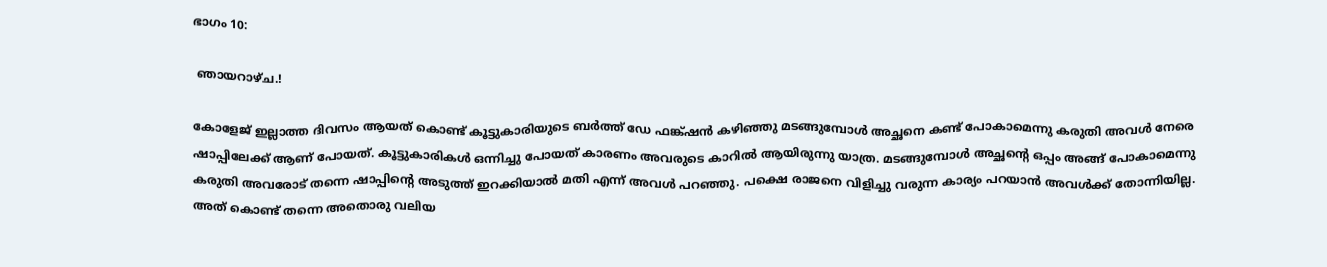ഭാഗം 10:

 ഞായറാഴ്ച.!

കോളേജ് ഇല്ലാത്ത ദിവസം ആയത് കൊണ്ട് കൂട്ടുകാരിയുടെ ബർത്ത് ഡേ ഫങ്ക്ഷൻ കഴിഞ്ഞു മടങ്ങുമ്പോൾ അച്ഛനെ കണ്ട് പോകാമെന്നു കരുതി അവൾ നേരെ ഷാപ്പിലേക്ക് ആണ് പോയത്. കൂട്ടുകാരികൾ ഒന്നിച്ചു പോയത് കാരണം അവരുടെ കാറിൽ ആയിരുന്നു യാത്ര. മടങ്ങുമ്പോൾ അച്ഛന്റെ ഒപ്പം അങ്ങ് പോകാമെന്നു കരുതി അവരോട് തന്നെ ഷാപ്പിന്റെ അടുത്ത് ഇറക്കിയാൽ മതി എന്ന് അവൾ പറഞ്ഞു. പക്ഷെ രാജനെ വിളിച്ചു വരുന്ന കാര്യം പറയാൻ അവൾക്ക് തോന്നിയില്ല. അത് കൊണ്ട് തന്നെ അതൊരു വലിയ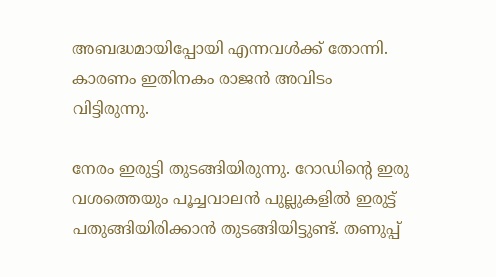അബദ്ധമായിപ്പോയി എന്നവൾക്ക് തോന്നി. കാരണം ഇതിനകം രാജൻ അവിടം വിട്ടിരുന്നു.

നേരം ഇരുട്ടി തുടങ്ങിയിരുന്നു. റോഡിന്റെ ഇരു വശത്തെയും പൂച്ചവാലൻ പുല്ലുകളിൽ ഇരുട്ട് പതുങ്ങിയിരിക്കാൻ തുടങ്ങിയിട്ടുണ്ട്. തണുപ്പ്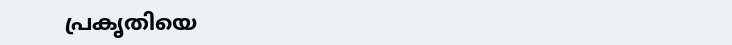പ്രകൃതിയെ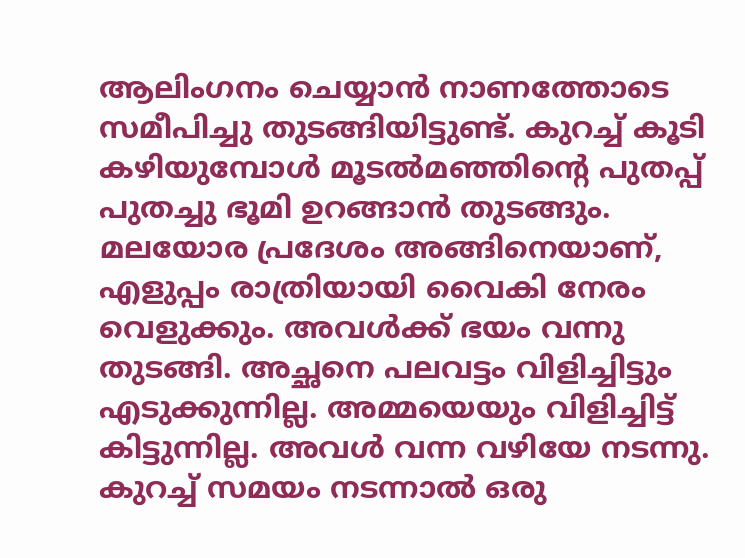ആലിംഗനം ചെയ്യാൻ നാണത്തോടെ സമീപിച്ചു തുടങ്ങിയിട്ടുണ്ട്. കുറച്ച് കൂടി കഴിയുമ്പോൾ മൂടൽമഞ്ഞിന്റെ പുതപ്പ് പുതച്ചു ഭൂമി ഉറങ്ങാൻ തുടങ്ങും. മലയോര പ്രദേശം അങ്ങിനെയാണ്, എളുപ്പം രാത്രിയായി വൈകി നേരം വെളുക്കും. അവൾക്ക് ഭയം വന്നു തുടങ്ങി. അച്ഛനെ പലവട്ടം വിളിച്ചിട്ടും എടുക്കുന്നില്ല. അമ്മയെയും വിളിച്ചിട്ട് കിട്ടുന്നില്ല. അവൾ വന്ന വഴിയേ നടന്നു. കുറച്ച് സമയം നടന്നാൽ ഒരു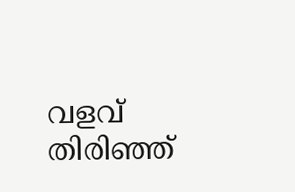വളവ് തിരിഞ്ഞ്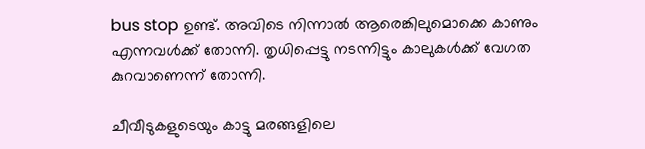bus stop ഉണ്ട്. അവിടെ നിന്നാൽ ആരെങ്കിലുമൊക്കെ കാണും എന്നവൾക്ക് തോന്നി. തൃധിപ്പെട്ടു നടന്നിട്ടും കാലുകൾക്ക് വേഗത കുറവാണെന്ന് തോന്നി.

ചീവീടുകളുടെയും കാട്ടു മരങ്ങളിലെ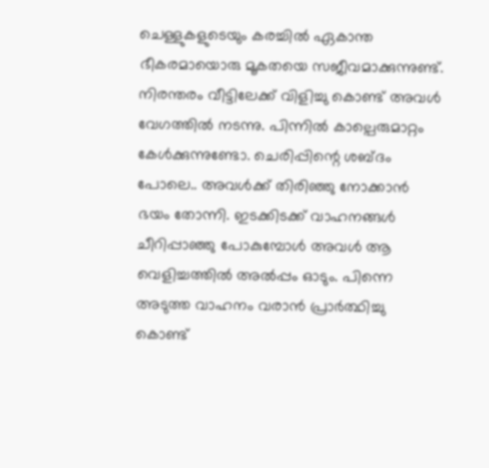ചെള്ളുകളുടെയും കരച്ചിൽ ഏകാന്ത ഭീകരമായൊരു മൂകതയെ സജീവമാക്കുന്നുണ്ട്. നിരന്തരം വീട്ടിലേക്ക് വിളിച്ചു കൊണ്ട് അവൾ വേഗത്തിൽ നടന്നു. പിന്നിൽ കാല്പെരുമാറ്റം കേൾക്കുന്നുണ്ടോ. ചെരിപ്പിന്റെ ശബ്ദം പോലെ.. അവൾക്ക് തിരിഞ്ഞു നോക്കാൻ ഭയം തോന്നി. ഇടക്കിടക്ക് വാഹനങ്ങൾ ചീറിപ്പാഞ്ഞു പോകുമ്പോൾ അവൾ ആ വെളിച്ചത്തിൽ അൽപ്പം ഓടും. പിന്നെ അടുത്ത വാഹനം വരാൻ പ്രാർത്ഥിച്ചു കൊണ്ട്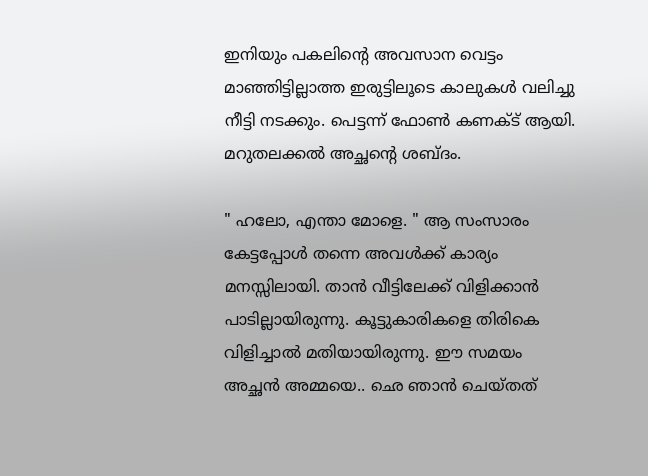ഇനിയും പകലിന്റെ അവസാന വെട്ടം മാഞ്ഞിട്ടില്ലാത്ത ഇരുട്ടിലൂടെ കാലുകൾ വലിച്ചു നീട്ടി നടക്കും. പെട്ടന്ന് ഫോൺ കണക്ട് ആയി. മറുതലക്കൽ അച്ഛന്റെ ശബ്ദം.

" ഹലോ, എന്താ മോളെ. " ആ സംസാരം കേട്ടപ്പോൾ തന്നെ അവൾക്ക് കാര്യം മനസ്സിലായി. താൻ വീട്ടിലേക്ക് വിളിക്കാൻ പാടില്ലായിരുന്നു. കൂട്ടുകാരികളെ തിരികെ വിളിച്ചാൽ മതിയായിരുന്നു. ഈ സമയം അച്ഛൻ അമ്മയെ.. ഛെ ഞാൻ ചെയ്തത്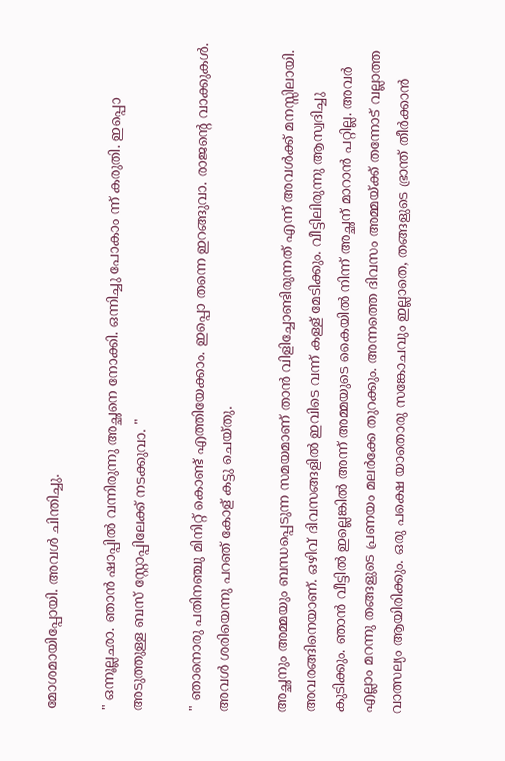മോശമായിപ്പോയി. അവൾ ചിന്തിച്ചു.

" ഒന്നൂല്ലഛാ. ഞാൻ ഷാപ്പിൽ വന്നിരുന്നു അച്ഛനെ നോക്കി. ഒന്നിച്ചു പോകാം ന്ന് കരുതി. ഇപ്പൊ അടുത്തുള്ള ബസ് സ്റ്റോപ്പിലേക്ക് നടക്കുവാ. "

" ഞാനൊരു പതിനഞ്ചു മിനിറ്റ് കൊണ്ട് എത്തിയേക്കാം. ഇപ്പൊ തന്നെ ഇറങ്ങുവാ. രാജന്റെ വാക്കുകൾ. അവൾ ശരിയെന്നു പറഞ് കോള് കട്ടു ചെയ്തു.

അച്ഛനും അമ്മയും ബന്ധപ്പെടുന്ന സമയമാണ് താൻ വിളിച്ചോണ്ടിരുന്നത് എന്ന് അവൾക്ക് മനസ്സിലായി. അവരങ്ങിനെയാണ്. ഒഴിവ് ദിവസങ്ങളിൽ ഇവിടെ വന്ന് കള്ള് മേടിക്കും. വീട്ടിലിരുന്നു ആസ്വദിച്ചു കുടിക്കും. ഞാൻ വീട്ടിൽ ഇല്ലെങ്കിൽ അന്ന് അമ്മയുടെ കൈയിൽ നിന്ന് അച്ഛന് മാറാൻ പറ്റില്ല. അവർ എല്ലാം മറന്നു തങ്ങളുടെ പ്രണയം മലർക്കേ തുറക്കും. അന്നത്തെ ദിവസം അമ്മയ്ക്ക് തന്നോട് വല്ലാത്ത വാത്സല്യം ആയിരിക്കും. ഒരു പക്ഷെ യാതൊരു സങ്കോചവും ഇല്ലാതെ, തങ്ങളുടെ ഭ്രാന്ത് തീർക്കാൻ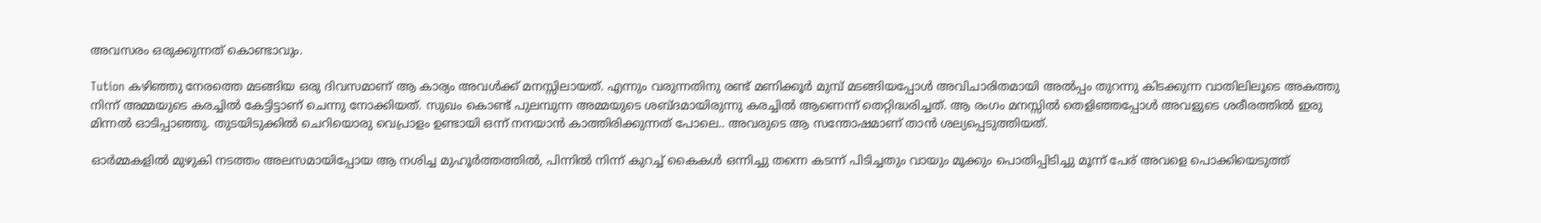അവസരം ഒരുക്കുന്നത് കൊണ്ടാവും.

Tution കഴിഞ്ഞു നേരത്തെ മടങ്ങിയ ഒരു ദിവസമാണ് ആ കാര്യം അവൾക്ക് മനസ്സിലായത്. എന്നും വരുന്നതിനു രണ്ട് മണിക്കൂർ മുമ്പ് മടങ്ങിയപ്പോൾ അവിചാരിതമായി അൽപ്പം തുറന്നു കിടക്കുന്ന വാതിലിലൂടെ അകത്തു നിന്ന് അമ്മയുടെ കരച്ചിൽ കേട്ടിട്ടാണ് ചെന്നു നോക്കിയത്. സുഖം കൊണ്ട് പുലമ്പുന്ന അമ്മയുടെ ശബ്ദമായിരുന്നു കരച്ചിൽ ആണെന്ന് തെറ്റിദ്ധരിച്ചത്. ആ രംഗം മനസ്സിൽ തെളിഞ്ഞപ്പോൾ അവളുടെ ശരീരത്തിൽ ഇരു മിന്നൽ ഓടിപ്പാഞ്ഞു. തുടയിടുക്കിൽ ചെറിയൊരു വെപ്രാളം ഉണ്ടായി ഒന്ന് നനയാൻ കാത്തിരിക്കുന്നത് പോലെ.. അവരുടെ ആ സന്തോഷമാണ് താൻ ശല്യപ്പെടുത്തിയത്.

ഓർമ്മകളിൽ മുഴുകി നടത്തം അലസമായിപ്പോയ ആ നശിച്ച മുഹൂർത്തത്തിൽ, പിന്നിൽ നിന്ന് കുറച്ച് കൈകൾ ഒന്നിച്ചു തന്നെ കടന്ന് പിടിച്ചതും വായും മൂക്കും പൊതിപ്പിടിച്ചു മൂന്ന് പേര് അവളെ പൊക്കിയെടുത്ത്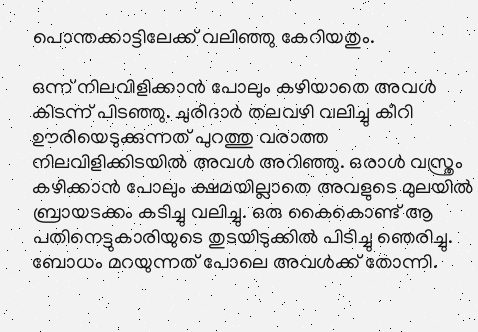പൊന്തക്കാട്ടിലേക്ക് വലിഞ്ഞു കേറിയതും.

ഒന്ന് നിലവിളിക്കാൻ പോലും കഴിയാതെ അവൾ കിടന്ന് പിടഞ്ഞു. ചുരിദാർ തലവഴി വലിച്ചു കീറി ഊരിയെടുക്കുന്നത് പുറത്തു വരാത്ത നിലവിളിക്കിടയിൽ അവൾ അറിഞ്ഞു. ഒരാൾ വസ്ത്രം കഴിക്കാൻ പോലും ക്ഷമയില്ലാതെ അവളുടെ മുലയിൽ ബ്രായടക്കം കടിച്ചു വലിച്ചു. ഒരു കൈകൊണ്ട് ആ പതിനെട്ടുകാരിയുടെ തുടയിടുക്കിൽ പിടിച്ചു ഞെരിച്ചു. ബോധം മറയുന്നത് പോലെ അവൾക്ക് തോന്നി.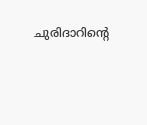ചുരിദാറിന്റെ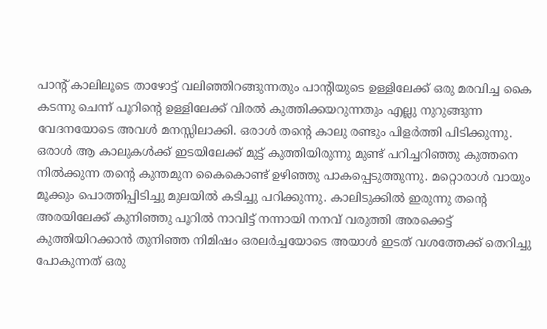പാന്റ് കാലിലൂടെ താഴോട്ട് വലിഞ്ഞിറങ്ങുന്നതും പാന്റിയുടെ ഉള്ളിലേക്ക് ഒരു മരവിച്ച കൈ കടന്നു ചെന്ന് പൂറിന്റെ ഉള്ളിലേക്ക് വിരൽ കുത്തിക്കയറുന്നതും എല്ലു നുറുങ്ങുന്ന വേദനയോടെ അവൾ മനസ്സിലാക്കി. ഒരാൾ തന്റെ കാലു രണ്ടും പിളർത്തി പിടിക്കുന്നു. ഒരാൾ ആ കാലുകൾക്ക് ഇടയിലേക്ക് മുട്ട് കുത്തിയിരുന്നു മുണ്ട് പറിച്ചറിഞ്ഞു കുത്തനെ നിൽക്കുന്ന തന്റെ കുന്തമുന കൈകൊണ്ട് ഉഴിഞ്ഞു പാകപ്പെടുത്തുന്നു. മറ്റൊരാൾ വായും മൂക്കും പൊത്തിപ്പിടിച്ചു മുലയിൽ കടിച്ചു പറിക്കുന്നു. കാലിടുക്കിൽ ഇരുന്നു തന്റെ അരയിലേക്ക് കുനിഞ്ഞു പൂറിൽ നാവിട്ട് നന്നായി നനവ് വരുത്തി അരക്കെട്ട് കുത്തിയിറക്കാൻ തുനിഞ്ഞ നിമിഷം ഒരലർച്ചയോടെ അയാൾ ഇടത് വശത്തേക്ക് തെറിച്ചു പോകുന്നത് ഒരു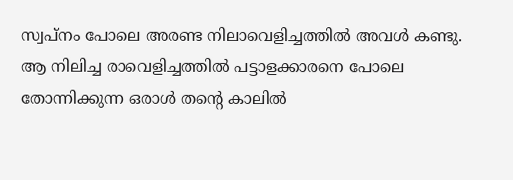സ്വപ്നം പോലെ അരണ്ട നിലാവെളിച്ചത്തിൽ അവൾ കണ്ടു. ആ നിലിച്ച രാവെളിച്ചത്തിൽ പട്ടാളക്കാരനെ പോലെ തോന്നിക്കുന്ന ഒരാൾ തന്റെ കാലിൽ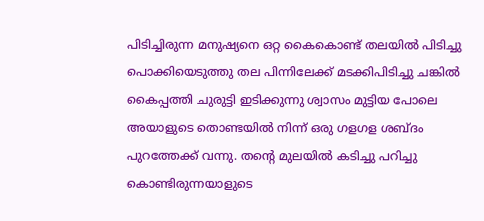പിടിച്ചിരുന്ന മനുഷ്യനെ ഒറ്റ കൈകൊണ്ട് തലയിൽ പിടിച്ചു പൊക്കിയെടുത്തു തല പിന്നിലേക്ക് മടക്കിപിടിച്ചു ചങ്കിൽ കൈപ്പത്തി ചുരുട്ടി ഇടിക്കുന്നു ശ്വാസം മുട്ടിയ പോലെ അയാളുടെ തൊണ്ടയിൽ നിന്ന് ഒരു ഗളഗള ശബ്ദം പുറത്തേക്ക് വന്നു. തന്റെ മുലയിൽ കടിച്ചു പറിച്ചു കൊണ്ടിരുന്നയാളുടെ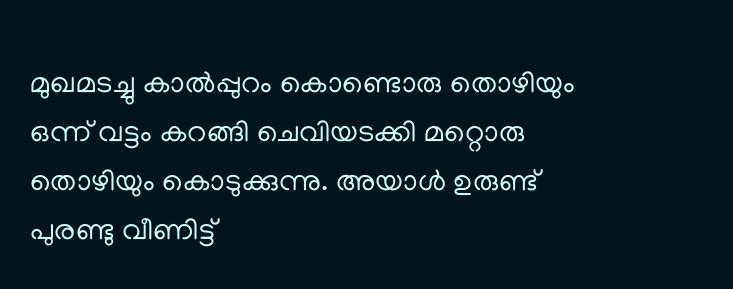മുഖമടച്ചു കാൽപ്പുറം കൊണ്ടൊരു തൊഴിയും ഒന്ന് വട്ടം കറങ്ങി ചെവിയടക്കി മറ്റൊരു തൊഴിയും കൊടുക്കുന്നു. അയാൾ ഉരുണ്ട് പുരണ്ടു വീണിട്ട്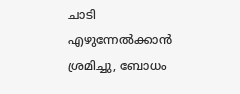ചാടി എഴുന്നേൽക്കാൻ ശ്രമിച്ചു, ബോധം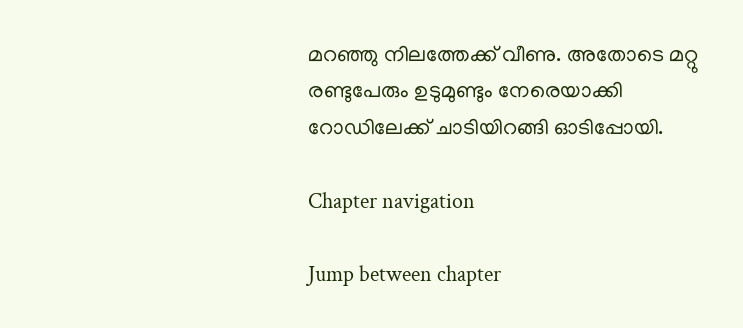മറഞ്ഞു നിലത്തേക്ക് വീണു. അതോടെ മറ്റു രണ്ടുപേരും ഉടുമുണ്ടും നേരെയാക്കി റോഡിലേക്ക് ചാടിയിറങ്ങി ഓടിപ്പോയി.

Chapter navigation

Jump between chapter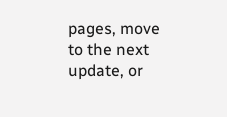pages, move to the next update, or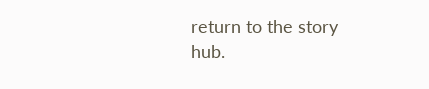return to the story hub.